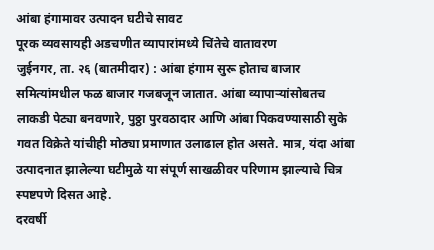आंबा हंगामावर उत्पादन घटीचे सावट
पूरक व्यवसायही अडचणीत व्यापारांमध्ये चिंतेचे वातावरण
जुईनगर, ता. २६ (बातमीदार) : आंबा हंगाम सुरू होताच बाजार समित्यांमधील फळ बाजार गजबजून जातात. आंबा व्यापाऱ्यांसोबतच लाकडी पेट्या बनवणारे, पुठ्ठा पुरवठादार आणि आंबा पिकवण्यासाठी सुके गवत विक्रेते यांचीही मोठ्या प्रमाणात उलाढाल होत असते. मात्र, यंदा आंबा उत्पादनात झालेल्या घटीमुळे या संपूर्ण साखळीवर परिणाम झाल्याचे चित्र स्पष्टपणे दिसत आहे.
दरवर्षी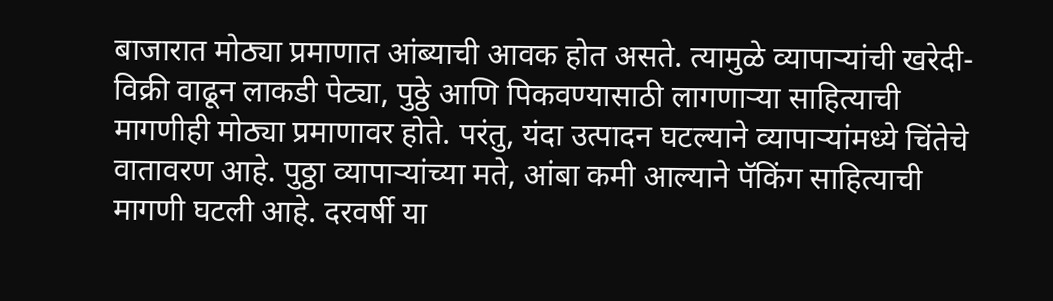बाजारात मोठ्या प्रमाणात आंब्याची आवक होत असते. त्यामुळे व्यापाऱ्यांची खरेदी-विक्री वाढून लाकडी पेट्या, पुठ्ठे आणि पिकवण्यासाठी लागणाऱ्या साहित्याची मागणीही मोठ्या प्रमाणावर होते. परंतु, यंदा उत्पादन घटल्याने व्यापाऱ्यांमध्ये चिंतेचे वातावरण आहे. पुठ्ठा व्यापाऱ्यांच्या मते, आंबा कमी आल्याने पॅकिंग साहित्याची मागणी घटली आहे. दरवर्षी या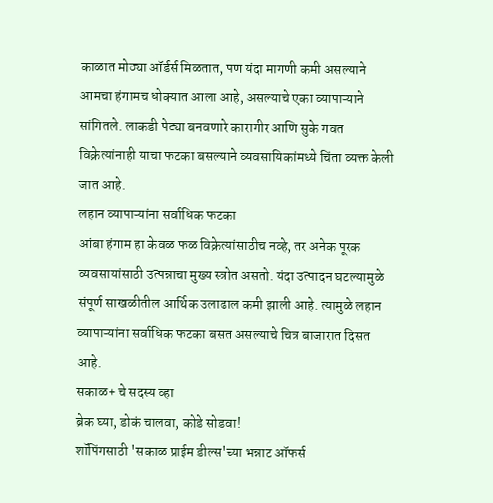काळात मोठ्या ऑर्डर्स मिळतात, पण यंदा मागणी कमी असल्याने आमचा हंगामच धोक्यात आला आहे, असल्याचे एका व्यापाऱ्याने सांगितले. लाकडी पेट्या बनवणारे कारागीर आणि सुके गवत विक्रेत्यांनाही याचा फटका बसल्याने व्यवसायिकांमध्ये चिंता व्यक्त केली जात आहे.
लहान व्यापाऱ्यांना सर्वाधिक फटका
आंबा हंगाम हा केवळ फळ विक्रेत्यांसाठीच नव्हे, तर अनेक पूरक व्यवसायांसाठी उत्पन्नाचा मुख्य स्त्रोत असतो. यंदा उत्पादन घटल्यामुळे संपूर्ण साखळीतील आर्थिक उलाढाल कमी झाली आहे. त्यामुळे लहान व्यापाऱ्यांना सर्वाधिक फटका बसत असल्याचे चित्र बाजारात दिसत आहे.
सकाळ+ चे सदस्य व्हा
ब्रेक घ्या, डोकं चालवा, कोडे सोडवा!
शॉपिंगसाठी 'सकाळ प्राईम डील्स'च्या भन्नाट ऑफर्स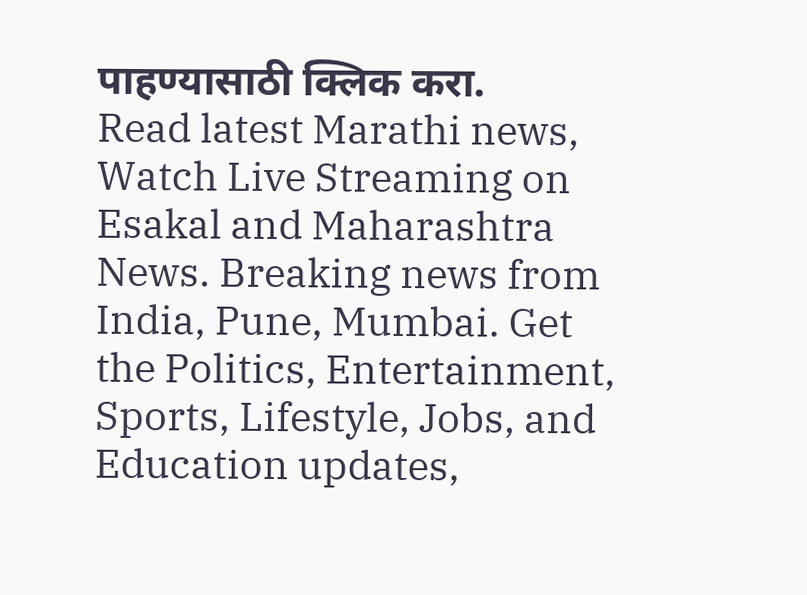पाहण्यासाठी क्लिक करा.
Read latest Marathi news, Watch Live Streaming on Esakal and Maharashtra News. Breaking news from India, Pune, Mumbai. Get the Politics, Entertainment, Sports, Lifestyle, Jobs, and Education updates,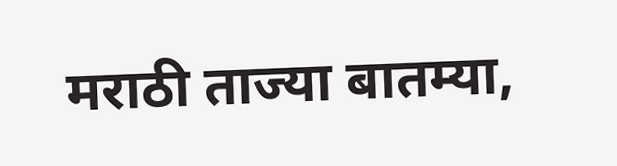मराठी ताज्या बातम्या,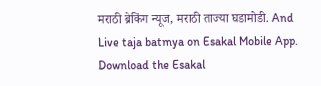मराठी ब्रेकिंग न्यूज, मराठी ताज्या घडामोडी. And Live taja batmya on Esakal Mobile App. Download the Esakal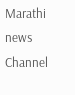Marathi news Channel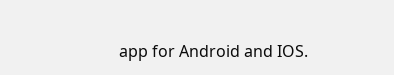app for Android and IOS.